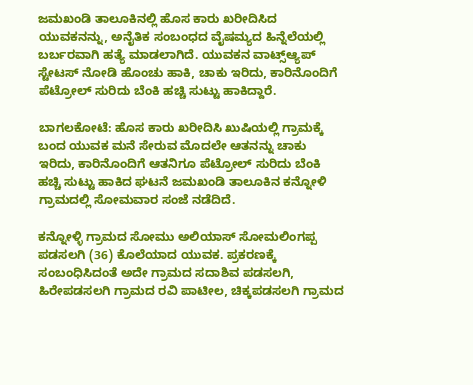ಜಮಖಂಡಿ ತಾಲೂಕಿನಲ್ಲಿ ಹೊಸ ಕಾರು ಖರೀದಿಸಿದ ಯುವಕನನ್ನು, ಅನೈತಿಕ ಸಂಬಂಧದ ವೈಷಮ್ಯದ ಹಿನ್ನೆಲೆಯಲ್ಲಿ ಬರ್ಬರವಾಗಿ ಹತ್ಯೆ ಮಾಡಲಾಗಿದೆ. ಯುವಕನ ವಾಟ್ಸ್‌ಆ್ಯಪ್‌ ಸ್ಟೇಟಸ್‌ ನೋಡಿ ಹೊಂಚು ಹಾಕಿ, ಚಾಕು ಇರಿದು, ಕಾರಿನೊಂದಿಗೆ ಪೆಟ್ರೋಲ್ ಸುರಿದು ಬೆಂಕಿ ಹಚ್ಚಿ ಸುಟ್ಟು ಹಾಕಿದ್ದಾರೆ.

ಬಾಗಲಕೋಟೆ: ಹೊಸ ಕಾರು ಖರೀದಿಸಿ ಖುಷಿಯಲ್ಲಿ ಗ್ರಾಮಕ್ಕೆ ಬಂದ ಯುವಕ ಮನೆ ಸೇರುವ ಮೊದಲೇ ಆತನನ್ನು ಚಾಕು ಇರಿದು, ಕಾರಿನೊಂದಿಗೆ ಆತನಿಗೂ ಪೆಟ್ರೋಲ್‌ ಸುರಿದು ಬೆಂಕಿ ಹಚ್ಚಿ ಸುಟ್ಟು ಹಾಕಿದ ಘಟನೆ ಜಮಖಂಡಿ ತಾಲೂಕಿನ ಕನ್ನೋಳಿ ಗ್ರಾಮದಲ್ಲಿ ಸೋಮವಾರ ಸಂಜೆ ನಡೆದಿದೆ.

ಕನ್ನೋಳ್ಳಿ ಗ್ರಾಮದ ಸೋಮು ಅಲಿಯಾಸ್‌ ಸೋಮಲಿಂಗಪ್ಪ ಪಡಸಲಗಿ (36) ಕೊಲೆಯಾದ ಯುವಕ. ಪ್ರಕರಣಕ್ಕೆ ಸಂಬಂಧಿಸಿದಂತೆ ಅದೇ ಗ್ರಾಮದ ಸದಾಶಿವ ಪಡಸಲಗಿ, ಹಿರೇಪಡಸಲಗಿ ಗ್ರಾಮದ ರವಿ ಪಾಟೀಲ, ಚಿಕ್ಕಪಡಸಲಗಿ ಗ್ರಾಮದ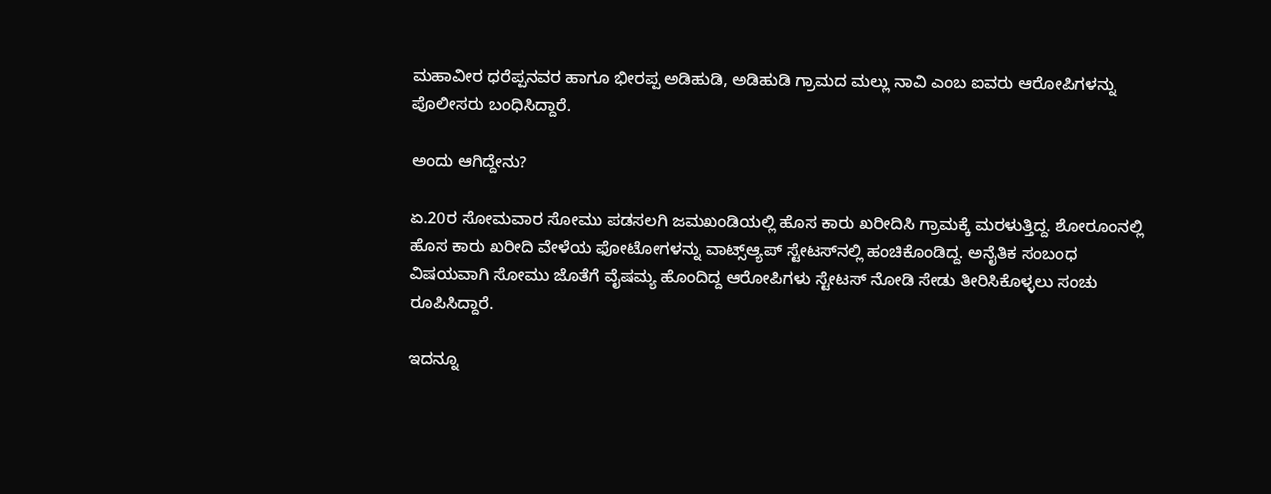ಮಹಾವೀರ ಧರೆಪ್ಪನವರ ಹಾಗೂ ಭೀರಪ್ಪ ಅಡಿಹುಡಿ, ಅಡಿಹುಡಿ ಗ್ರಾಮದ ಮಲ್ಲು ನಾವಿ ಎಂಬ ಐವರು ಆರೋಪಿಗಳನ್ನು ಪೊಲೀಸರು ಬಂಧಿಸಿದ್ದಾರೆ.

ಅಂದು ಆಗಿದ್ದೇನು?

ಏ.20ರ ಸೋಮವಾರ ಸೋಮು ಪಡಸಲಗಿ ಜಮಖಂಡಿಯಲ್ಲಿ ಹೊಸ ಕಾರು ಖರೀದಿಸಿ ಗ್ರಾಮಕ್ಕೆ ಮರಳುತ್ತಿದ್ದ. ಶೋರೂಂನಲ್ಲಿ ಹೊಸ ಕಾರು ಖರೀದಿ ವೇಳೆಯ ಫೋಟೋಗಳನ್ನು ವಾಟ್ಸ್‌ಆ್ಯಪ್‌ ಸ್ಟೇಟಸ್‌ನಲ್ಲಿ ಹಂಚಿಕೊಂಡಿದ್ದ. ಅನೈತಿಕ ಸಂಬಂಧ ವಿಷಯವಾಗಿ ಸೋಮು ಜೊತೆಗೆ ವೈಷಮ್ಯ ಹೊಂದಿದ್ದ ಆರೋಪಿಗಳು ಸ್ಟೇಟಸ್‌ ನೋಡಿ ಸೇಡು ತೀರಿಸಿಕೊಳ್ಳಲು ಸಂಚು ರೂಪಿಸಿದ್ದಾರೆ.

ಇದನ್ನೂ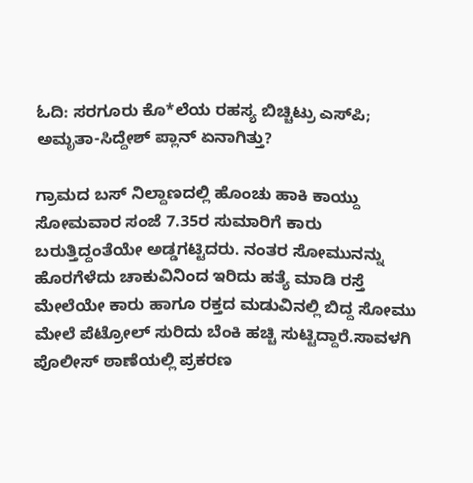ಓದಿ: ಸರಗೂರು ಕೊ*ಲೆಯ ರಹಸ್ಯ ಬಿಚ್ಚಿಟ್ರು ಎಸ್‌ಪಿ; ಅಮೃತಾ-ಸಿದ್ದೇಶ್ ಪ್ಲಾನ್ ಏನಾಗಿತ್ತು?

ಗ್ರಾಮದ ಬಸ್‌ ನಿಲ್ದಾಣದಲ್ಲಿ ಹೊಂಚು ಹಾಕಿ ಕಾಯ್ದು ಸೋಮವಾರ ಸಂಜೆ 7.35ರ ಸುಮಾರಿಗೆ ಕಾರು ಬರುತ್ತಿದ್ದಂತೆಯೇ ಅಡ್ಡಗಟ್ಟಿದರು. ನಂತರ ಸೋಮುನನ್ನು ಹೊರಗೆಳೆದು ಚಾಕುವಿನಿಂದ ಇರಿದು ಹತ್ಯೆ ಮಾಡಿ ರಸ್ತೆ ಮೇಲೆಯೇ ಕಾರು ಹಾಗೂ ರಕ್ತದ ಮಡುವಿನಲ್ಲಿ ಬಿದ್ದ ಸೋಮು ಮೇಲೆ ಪೆಟ್ರೋಲ್ ಸುರಿದು ಬೆಂಕಿ ಹಚ್ಚಿ ಸುಟ್ಟಿದ್ದಾರೆ.ಸಾವಳಗಿ ಪೊಲೀಸ್‌ ಠಾಣೆಯಲ್ಲಿ ಪ್ರಕರಣ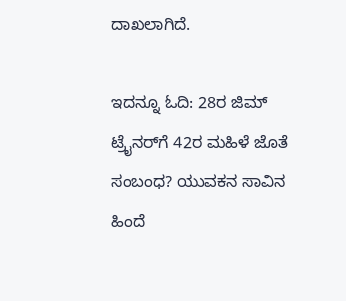ದಾಖಲಾಗಿದೆ.

ಇದನ್ನೂ ಓದಿ: 28ರ ಜಿಮ್ ಟ್ರೈನರ್‌ಗೆ 42ರ ಮಹಿಳೆ ಜೊತೆ ಸಂಬಂಧ? ಯುವಕನ ಸಾವಿನ ಹಿಂದೆ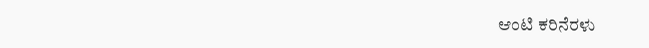ಆಂಟಿ ಕರಿನೆರಳು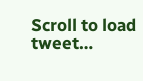Scroll to load tweet…